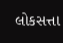લોકસત્તા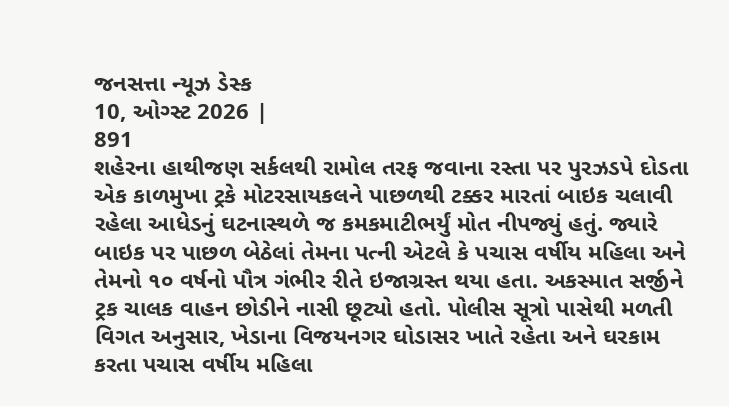જનસત્તા ન્યૂઝ ડેસ્ક
10, ઓગ્સ્ટ 2026 |
891
શહેરના હાથીજણ સર્કલથી રામોલ તરફ જવાના રસ્તા પર પુરઝડપે દોડતા એક કાળમુખા ટ્રકે મોટરસાયકલને પાછળથી ટક્કર મારતાં બાઇક ચલાવી રહેલા આધેડનું ઘટનાસ્થળે જ કમકમાટીભર્યું મોત નીપજ્યું હતું. જ્યારે બાઇક પર પાછળ બેઠેલાં તેમના પત્ની એટલે કે પચાસ વર્ષીય મહિલા અને તેમનો ૧૦ વર્ષનો પૌત્ર ગંભીર રીતે ઇજાગ્રસ્ત થયા હતા. અકસ્માત સર્જીને ટ્રક ચાલક વાહન છોડીને નાસી છૂટ્યો હતો. પોલીસ સૂત્રો પાસેથી મળતી વિગત અનુસાર, ખેડાના વિજયનગર ઘોડાસર ખાતે રહેતા અને ઘરકામ કરતા પચાસ વર્ષીય મહિલા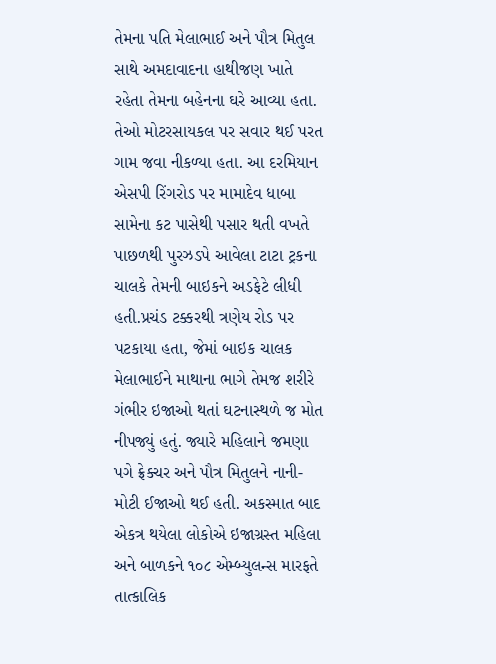તેમના પતિ મેલાભાઈ અને પૌત્ર મિતુલ સાથે અમદાવાદના હાથીજણ ખાતે રહેતા તેમના બહેનના ઘરે આવ્યા હતા. તેઓ મોટરસાયકલ પર સવાર થઈ પરત ગામ જવા નીકળ્યા હતા. આ દરમિયાન એસપી રિંગરોડ પર મામાદેવ ધાબા સામેના કટ પાસેથી પસાર થતી વખતે પાછળથી પુરઝડપે આવેલા ટાટા ટ્રકના ચાલકે તેમની બાઇકને અડફેટે લીધી હતી.પ્રચંડ ટક્કરથી ત્રણેય રોડ પર પટકાયા હતા, જેમાં બાઇક ચાલક મેલાભાઈને માથાના ભાગે તેમજ શરીરે ગંભીર ઇજાઓ થતાં ઘટનાસ્થળે જ મોત નીપજ્યું હતું. જ્યારે મહિલાને જમણા પગે ફ્રેક્ચર અને પૌત્ર મિતુલને નાની-મોટી ઈજાઓ થઈ હતી. અકસ્માત બાદ એકત્ર થયેલા લોકોએ ઇજાગ્રસ્ત મહિલા અને બાળકને ૧૦૮ એમ્બ્યુલન્સ મારફતે તાત્કાલિક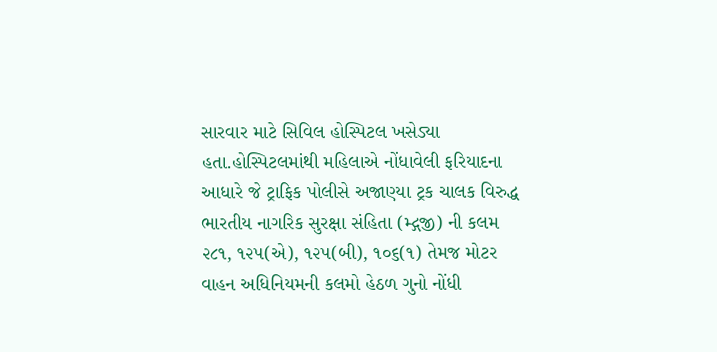સારવાર માટે સિવિલ હોસ્પિટલ ખસેડ્યા હતા.હોસ્પિટલમાંથી મહિલાએ નોંધાવેલી ફરિયાદના આધારે જે ટ્રાફિક પોલીસે અજાણ્યા ટ્રક ચાલક વિરુદ્ધ ભારતીય નાગરિક સુરક્ષા સંહિતા (મ્દ્ગજી) ની કલમ ૨૮૧, ૧૨૫(એ), ૧૨૫(બી), ૧૦૬(૧) તેમજ મોટર વાહન અધિનિયમની કલમો હેઠળ ગુનો નોંધી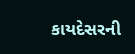કાયદેસરની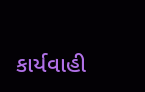કાર્યવાહી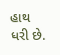હાથ ધરી છે.